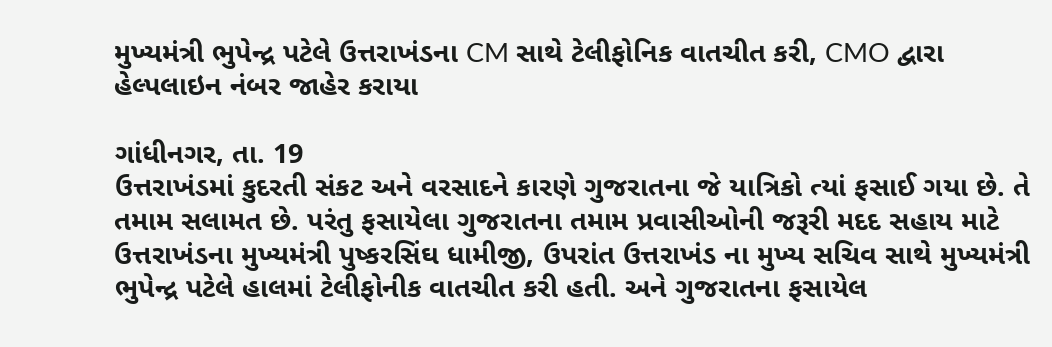મુખ્યમંત્રી ભુપેન્દ્ર પટેલે ઉત્તરાખંડના CM સાથે ટેલીફોનિક વાતચીત કરી, CMO દ્વારા હેલ્પલાઇન નંબર જાહેર કરાયા

ગાંધીનગર, તા. 19
ઉત્તરાખંડમાં કુદરતી સંકટ અને વરસાદને કારણે ગુજરાતના જે યાત્રિકો ત્યાં ફસાઈ ગયા છે. તે તમામ સલામત છે. પરંતુ ફસાયેલા ગુજરાતના તમામ પ્રવાસીઓની જરૂરી મદદ સહાય માટે ઉત્તરાખંડના મુખ્યમંત્રી પુષ્કરસિંઘ ધામીજી, ઉપરાંત ઉત્તરાખંડ ના મુખ્ય સચિવ સાથે મુખ્યમંત્રી ભુપેન્દ્ર પટેલે હાલમાં ટેલીફોનીક વાતચીત કરી હતી. અને ગુજરાતના ફસાયેલ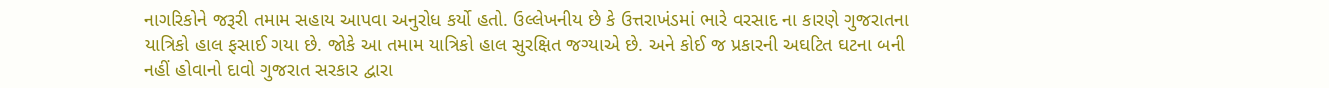નાગરિકોને જરૂરી તમામ સહાય આપવા અનુરોધ કર્યો હતો. ઉલ્લેખનીય છે કે ઉત્તરાખંડમાં ભારે વરસાદ ના કારણે ગુજરાતના યાત્રિકો હાલ ફસાઈ ગયા છે. જોકે આ તમામ યાત્રિકો હાલ સુરક્ષિત જગ્યાએ છે. અને કોઈ જ પ્રકારની અઘટિત ઘટના બની નહીં હોવાનો દાવો ગુજરાત સરકાર દ્વારા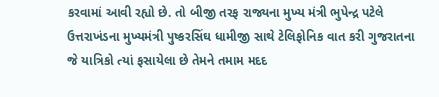કરવામાં આવી રહ્યો છે. તો બીજી તરફ રાજ્યના મુખ્ય મંત્રી ભુપેન્દ્ર પટેલે ઉત્તરાખંડના મુખ્યમંત્રી પુષ્કરસિંઘ ધામીજી સાથે ટેલિફોનિક વાત કરી ગુજરાતના જે યાત્રિકો ત્યાં ફસાયેલા છે તેમને તમામ મદદ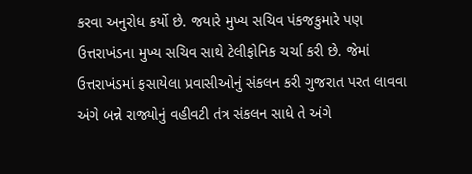કરવા અનુરોધ કર્યો છે. જયારે મુખ્ય સચિવ પંકજકુમારે પણ ઉત્તરાખંડના મુખ્ય સચિવ સાથે ટેલીફોનિક ચર્ચા કરી છે. જેમાં ઉત્તરાખંડમાં ફસાયેલા પ્રવાસીઓનું સંકલન કરી ગુજરાત પરત લાવવા અંગે બન્ને રાજ્યોનું વહીવટી તંત્ર સંકલન સાધે તે અંગે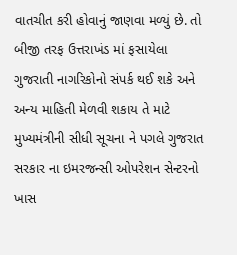વાતચીત કરી હોવાનું જાણવા મળ્યું છે. તો બીજી તરફ ઉત્તરાખંડ માં ફસાયેલા ગુજરાતી નાગરિકોનો સંપર્ક થઈ શકે અને અન્ય માહિતી મેળવી શકાય તે માટે મુખ્યમંત્રીની સીધી સૂચના ને પગલે ગુજરાત સરકાર ના ઇમરજન્સી ઓપરેશન સેન્ટરનો ખાસ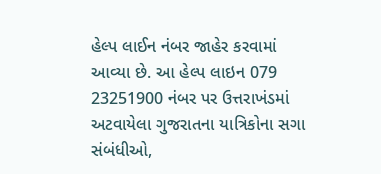હેલ્પ લાઈન નંબર જાહેર કરવામાં આવ્યા છે. આ હેલ્પ લાઇન 079 23251900 નંબર પર ઉત્તરાખંડમાં અટવાયેલા ગુજરાતના યાત્રિકોના સગા સંબંધીઓ,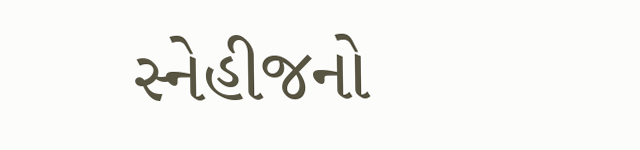સ્નેહીજનો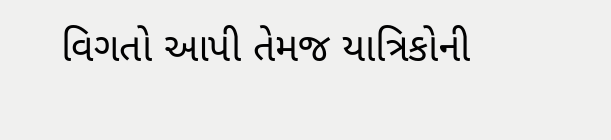વિગતો આપી તેમજ યાત્રિકોની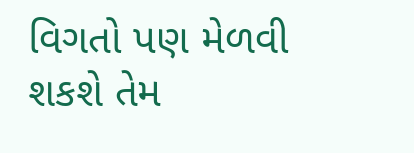વિગતો પણ મેળવી શકશે તેમ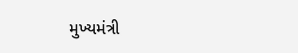મુખ્યમંત્રી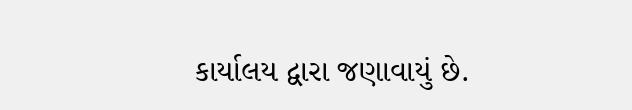કાર્યાલય દ્વારા જણાવાયું છે.